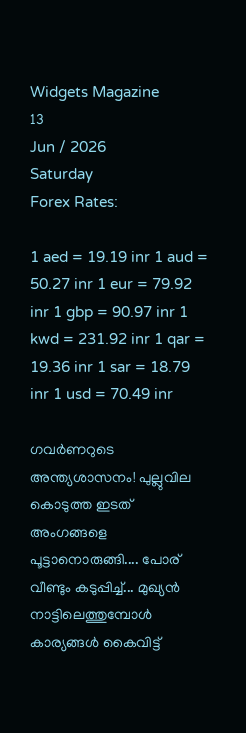Widgets Magazine
13
Jun / 2026
Saturday
Forex Rates:

1 aed = 19.19 inr 1 aud = 50.27 inr 1 eur = 79.92 inr 1 gbp = 90.97 inr 1 kwd = 231.92 inr 1 qar = 19.36 inr 1 sar = 18.79 inr 1 usd = 70.49 inr

ഗവര്‍ണറുടെ അന്ത്യശാസനം! പുല്ലുവില കൊടുത്ത ഇടത് അംഗങ്ങളെ പൂട്ടാനൊരുങ്ങി.... പോര് വീണ്ടും കടുപ്പിച്ച്... മുഖ്യൻ നാട്ടിലെത്തുമ്പോൾ കാര്യങ്ങൾ കൈവിട്ട്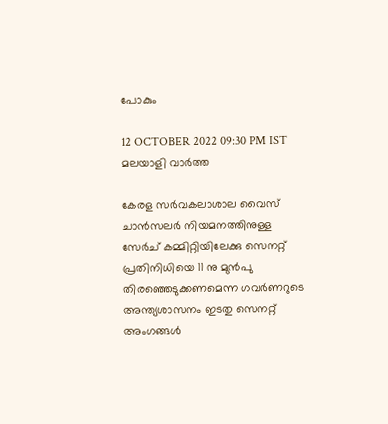പോകും

12 OCTOBER 2022 09:30 PM IST
മലയാളി വാര്‍ത്ത

കേരള സർവകലാശാല വൈസ് ചാൻസലർ നിയമനത്തിനുള്ള സേർച് കമ്മിറ്റിയിലേക്കു സെനറ്റ് പ്രതിനിധിയെ 11 നു മുൻപു തിരഞ്ഞെടുക്കണമെന്ന ഗവർണറുടെ അന്ത്യശാസനം ഇടതു സെനറ്റ് അംഗങ്ങൾ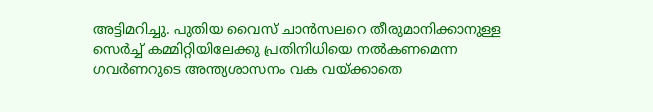അട്ടിമറിച്ചു. പുതിയ വൈസ് ചാന്‍സലറെ തീരുമാനിക്കാനുള്ള സെര്‍ച്ച് കമ്മിറ്റിയിലേക്കു പ്രതിനിധിയെ നല്‍കണമെന്ന ഗവര്‍ണറുടെ അന്ത്യശാസനം വക വയ്ക്കാതെ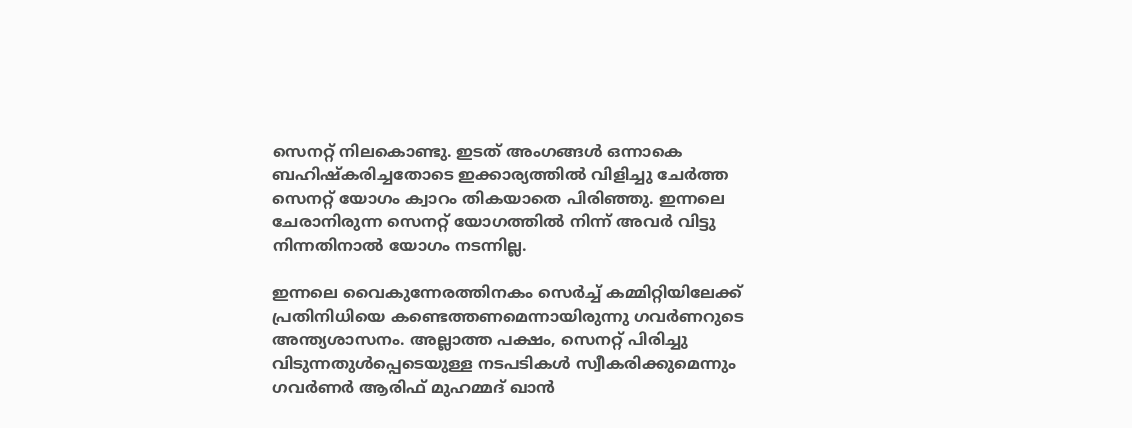സെനറ്റ് നിലകൊണ്ടു. ഇടത് അംഗങ്ങള്‍ ഒന്നാകെ ബഹിഷ്‌കരിച്ചതോടെ ഇക്കാര്യത്തില്‍ വിളിച്ചു ചേര്‍ത്ത സെനറ്റ് യോഗം ക്വാറം തികയാതെ പിരിഞ്ഞു. ഇന്നലെ ചേരാനിരുന്ന സെനറ്റ് യോഗത്തിൽ നിന്ന് അവർ വിട്ടു നിന്നതിനാൽ യോഗം നടന്നില്ല.

ഇന്നലെ വൈകുന്നേരത്തിനകം സെര്‍ച്ച് കമ്മിറ്റിയിലേക്ക് പ്രതിനിധിയെ കണ്ടെത്തണമെന്നായിരുന്നു ഗവര്‍ണറുടെ അന്ത്യശാസനം. അല്ലാത്ത പക്ഷം, സെനറ്റ് പിരിച്ചു വിടുന്നതുള്‍പ്പെടെയുള്ള നടപടികള്‍ സ്വീകരിക്കുമെന്നും ഗവര്‍ണര്‍ ആരിഫ് മുഹമ്മദ് ഖാന്‍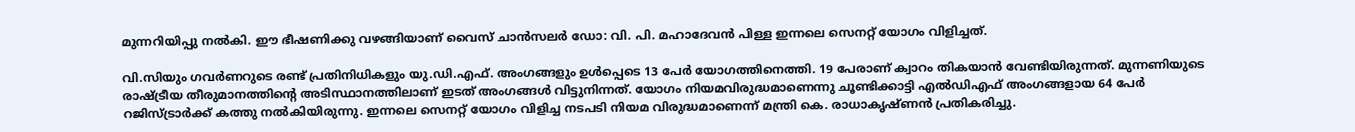മുന്നറിയിപ്പു നല്‍കി. ഈ ഭീഷണിക്കു വഴങ്ങിയാണ് വൈസ് ചാന്‍സലര്‍ ഡോ: വി. പി. മഹാദേവന്‍ പിള്ള ഇന്നലെ സെനറ്റ് യോഗം വിളിച്ചത്.

വി.സിയും ഗവര്‍ണറുടെ രണ്ട് പ്രതിനിധികളും യു.ഡി.എഫ്. അംഗങ്ങളും ഉള്‍പ്പെടെ 13 പേര്‍ യോഗത്തിനെത്തി. 19 പേരാണ് ക്വാറം തികയാന്‍ വേണ്ടിയിരുന്നത്. മുന്നണിയുടെ രാഷ്ട്രീയ തീരുമാനത്തിന്റെ അടിസ്ഥാനത്തിലാണ് ഇടത് അംഗങ്ങള്‍ വിട്ടുനിന്നത്. യോഗം നിയമവിരുദ്ധമാണെന്നു ചൂണ്ടിക്കാട്ടി എൽഡിഎഫ് അംഗങ്ങളായ 64 പേർ റജിസ്ട്രാർക്ക് കത്തു നൽകിയിരുന്നു. ഇന്നലെ സെനറ്റ് യോഗം വിളിച്ച നടപടി നിയമ വിരുദ്ധമാണെന്ന് മന്ത്രി കെ. രാധാകൃഷ്ണന്‍ പ്രതികരിച്ചു.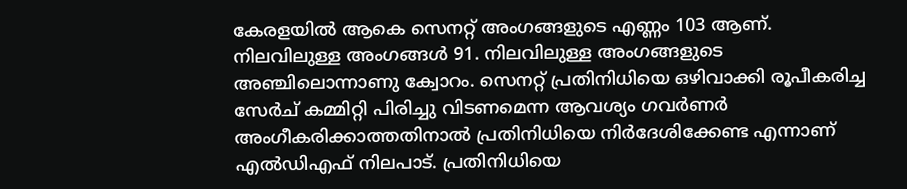കേരളയിൽ ആകെ സെനറ്റ് അംഗങ്ങളുടെ എണ്ണം 103 ആണ്. നിലവിലുള്ള അംഗങ്ങൾ 91. നിലവിലുള്ള അംഗങ്ങളുടെ അഞ്ചിലൊന്നാണു ക്വോറം. സെനറ്റ് പ്രതിനിധിയെ ഒഴിവാക്കി രൂപീകരിച്ച സേർച് കമ്മിറ്റി പിരിച്ചു വിടണമെന്ന ആവശ്യം ഗവർണർ അംഗീകരിക്കാത്തതിനാൽ പ്രതിനിധിയെ നിർദേശിക്കേണ്ട എന്നാണ് എൽഡിഎഫ് നിലപാട്. പ്രതിനിധിയെ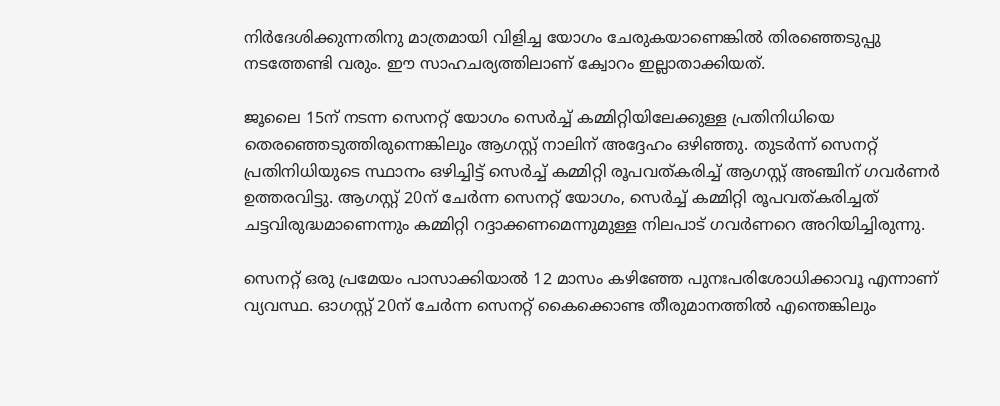നിർദേശിക്കുന്നതിനു മാത്രമായി വിളിച്ച യോഗം ചേരുകയാണെങ്കിൽ തിരഞ്ഞെടുപ്പു നടത്തേണ്ടി വരും. ഈ സാഹചര്യത്തിലാണ് ക്വോറം ഇല്ലാതാക്കിയത്.

ജൂലൈ 15ന് നടന്ന സെനറ്റ് യോഗം സെർച്ച് കമ്മിറ്റിയിലേക്കുള്ള പ്രതിനിധിയെ തെരഞ്ഞെടുത്തിരുന്നെങ്കിലും ആഗസ്റ്റ് നാലിന് അദ്ദേഹം ഒഴിഞ്ഞു. തുടർന്ന് സെനറ്റ് പ്രതിനിധിയുടെ സ്ഥാനം ഒഴിച്ചിട്ട് സെർച്ച് കമ്മിറ്റി രൂപവത്കരിച്ച് ആഗസ്റ്റ് അഞ്ചിന് ഗവർണർ ഉത്തരവിട്ടു. ആഗസ്റ്റ് 20ന് ചേർന്ന സെനറ്റ് യോഗം, സെർച്ച് കമ്മിറ്റി രൂപവത്കരിച്ചത് ചട്ടവിരുദ്ധമാണെന്നും കമ്മിറ്റി റദ്ദാക്കണമെന്നുമുള്ള നിലപാട് ഗവർണറെ അറിയിച്ചിരുന്നു.

സെനറ്റ് ഒരു പ്രമേയം പാസാക്കിയാല്‍ 12 മാസം കഴിഞ്ഞേ പുനഃപരിശോധിക്കാവൂ എന്നാണ് വ്യവസ്ഥ. ഓഗസ്റ്റ് 20ന് ചേര്‍ന്ന സെനറ്റ് കൈക്കൊണ്ട തീരുമാനത്തില്‍ എന്തെങ്കിലും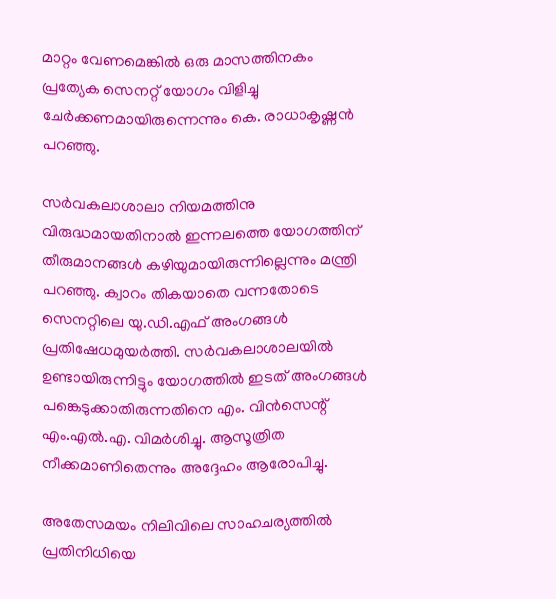മാറ്റം വേണമെങ്കില്‍ ഒരു മാസത്തിനകം പ്രത്യേക സെനറ്റ് യോഗം വിളിച്ചു ചേര്‍ക്കണമായിരുന്നെന്നും കെ. രാധാകൃഷ്ണന്‍ പറഞ്ഞു.

സര്‍വകലാശാലാ നിയമത്തിനു വിരുദ്ധമായതിനാല്‍ ഇന്നലത്തെ യോഗത്തിന് തീരുമാനങ്ങള്‍ കഴിയുമായിരുന്നില്ലെന്നും മന്ത്രി പറഞ്ഞു. ക്വാറം തികയാതെ വന്നതോടെ സെനറ്റിലെ യു.ഡി.എഫ് അംഗങ്ങള്‍ പ്രതിഷേധമുയര്‍ത്തി. സര്‍വകലാശാലയില്‍ ഉണ്ടായിരുന്നിട്ടും യോഗത്തില്‍ ഇടത് അംഗങ്ങള്‍ പങ്കെടുക്കാതിരുന്നതിനെ എം. വിന്‍സെന്റ് എം.എല്‍.എ. വിമര്‍ശിച്ചു. ആസൂത്രിത നീക്കമാണിതെന്നും അദ്ദേഹം ആരോപിച്ചു.

അതേസമയം നിലിവിലെ സാഹചര്യത്തിൽ പ്രതിനിധിയെ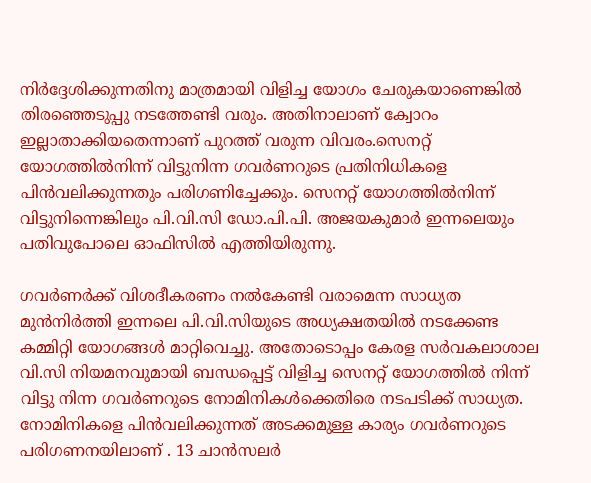നിർദ്ദേശിക്കുന്നതിനു മാത്രമായി വിളിച്ച യോഗം ചേരുകയാണെങ്കിൽ തിരഞ്ഞെടുപ്പു നടത്തേണ്ടി വരും. അതിനാലാണ് ക്വോറം ഇല്ലാതാക്കിയതെന്നാണ് പുറത്ത് വരുന്ന വിവരം.സെനറ്റ് യോഗത്തിൽനിന്ന് വിട്ടുനിന്ന ഗവർണറുടെ പ്രതിനിധികളെ പിൻവലിക്കുന്നതും പരിഗണിച്ചേക്കും. സെനറ്റ് യോഗത്തിൽനിന്ന് വിട്ടുനിന്നെങ്കിലും പി.വി.സി ഡോ.പി.പി. അജയകുമാർ ഇന്നലെയും പതിവുപോലെ ഓഫിസിൽ എത്തിയിരുന്നു.

ഗവർണർക്ക് വിശദീകരണം നൽകേണ്ടി വരാമെന്ന സാധ്യത മുൻനിർത്തി ഇന്നലെ പി.വി.സിയുടെ അധ്യക്ഷതയിൽ നടക്കേണ്ട കമ്മിറ്റി യോഗങ്ങൾ മാറ്റിവെച്ചു. അതോടൊപ്പം കേരള സർവകലാശാല വി.സി നിയമനവുമായി ബന്ധപ്പെട്ട് വിളിച്ച സെനറ്റ് യോഗത്തിൽ നിന്ന് വിട്ടു നിന്ന ഗവർണറുടെ നോമിനികൾക്കെതിരെ നടപടിക്ക് സാധ്യത. നോമിനികളെ പിൻവലിക്കുന്നത് അടക്കമുള്ള കാര്യം ഗവർണറുടെ പരിഗണനയിലാണ് . 13 ചാൻസലർ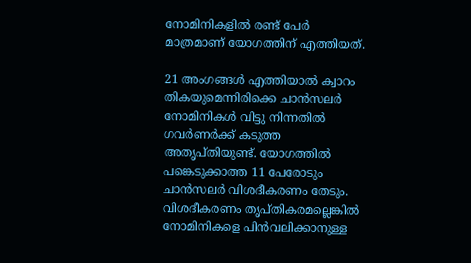നോമിനികളിൽ രണ്ട് പേർ മാത്രമാണ് യോഗത്തിന് എത്തിയത്.

21 അംഗങ്ങൾ എത്തിയാൽ ക്വാറം തികയുമെന്നിരിക്കെ ചാൻസലർ നോമിനികൾ വിട്ടു നിന്നതിൽ ഗവർണർക്ക് കടുത്ത അതൃപ്തിയുണ്ട്. യോഗത്തിൽ പങ്കെടുക്കാത്ത 11 പേരോടും ചാൻസലർ വിശദീകരണം തേടും. വിശദീകരണം തൃപ്തികരമല്ലെങ്കിൽ നോമിനികളെ പിൻവലിക്കാനുള്ള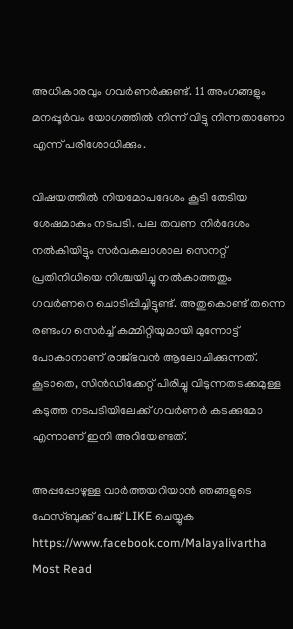അധികാരവും ഗവർണർക്കുണ്ട്. 11 അംഗങ്ങളും മനപ്പൂർവം യോഗത്തിൽ നിന്ന് വിട്ടു നിന്നതാണോ എന്ന് പരിശോധിക്കും.

വിഷയത്തിൽ നിയമോപദേശം കൂടി തേടിയ ശേഷമാകും നടപടി. പല തവണ നിർദേശം നൽകിയിട്ടും സർവകലാശാല സെനറ്റ് പ്രതിനിധിയെ നിശ്ചയിച്ചു നൽകാത്തതും ഗവർണറെ ചൊടിപ്പിച്ചിട്ടുണ്ട്. അതുകൊണ്ട് തന്നെ രണ്ടംഗ സെർച്ച് കമ്മിറ്റിയുമായി മുന്നോട്ട് പോകാനാണ് രാജ്ഭവൻ ആലോചിക്കുന്നത്. കൂടാതെ, സിൻഡിക്കേറ്റ് പിരിച്ചു വിടുന്നതടക്കമുള്ള കടുത്ത നടപടിയിലേക്ക് ഗവർണർ കടക്കുമോ എന്നാണ് ഇനി അറിയേണ്ടത്.

അപ്പപ്പോഴുള്ള വാര്‍ത്തയറിയാന്‍ ഞങ്ങളുടെ ഫേസ്‌ബുക്ക്‌ പേജ് LIKE ചെയ്യുക
https://www.facebook.com/Malayalivartha
Most Read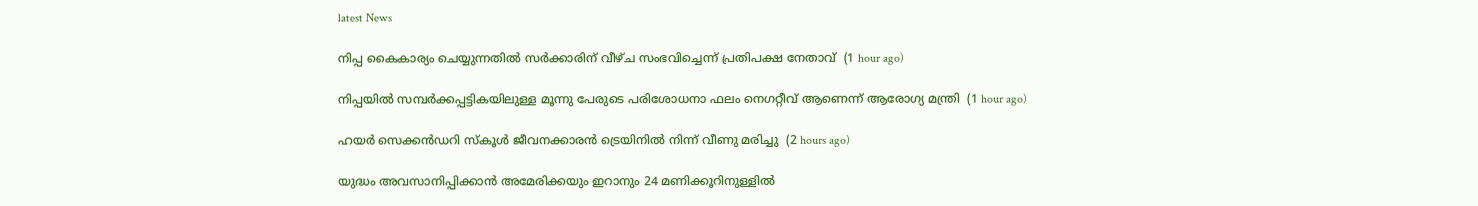latest News

നിപ്പ കൈകാര്യം ചെയ്യുന്നതില്‍ സര്‍ക്കാരിന് വീഴ്ച സംഭവിച്ചെന്ന് പ്രതിപക്ഷ നേതാവ്  (1 hour ago)

നിപ്പയില്‍ സമ്പര്‍ക്കപ്പട്ടികയിലുള്ള മൂന്നു പേരുടെ പരിശോധനാ ഫലം നെഗറ്റീവ് ആണെന്ന് ആരോഗ്യ മന്ത്രി  (1 hour ago)

ഹയര്‍ സെക്കന്‍ഡറി സ്‌കൂള്‍ ജീവനക്കാരന്‍ ട്രെയിനില്‍ നിന്ന് വീണു മരിച്ചു  (2 hours ago)

യുദ്ധം അവസാനിപ്പിക്കാന്‍ അമേരിക്കയും ഇറാനും 24 മണിക്കൂറിനുള്ളില്‍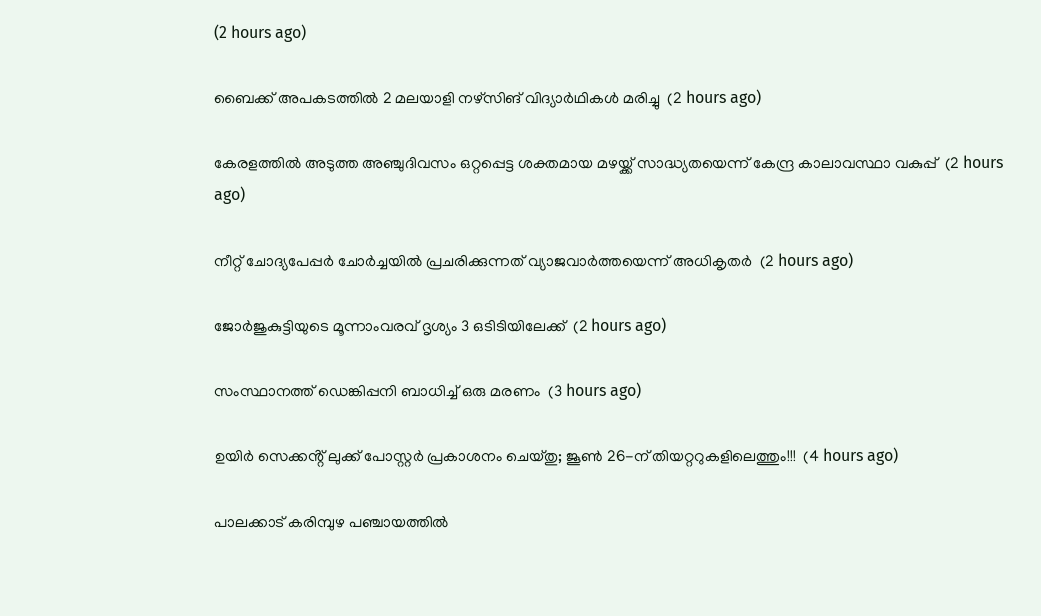(2 hours ago)

ബൈക്ക് അപകടത്തില്‍ 2 മലയാളി നഴ്‌സിങ് വിദ്യാര്‍ഥികള്‍ മരിച്ചു  (2 hours ago)

കേരളത്തില്‍ അടുത്ത അഞ്ചുദിവസം ഒറ്റപ്പെട്ട ശക്തമായ മഴയ്ക്ക് സാദ്ധ്യതയെന്ന് കേന്ദ്ര കാലാവസ്ഥാ വകുപ്പ്  (2 hours ago)

നീറ്റ് ചോദ്യപേപ്പര്‍ ചോര്‍ച്ചയില്‍ പ്രചരിക്കുന്നത് വ്യാജവാര്‍ത്തയെന്ന് അധികൃതര്‍  (2 hours ago)

ജോര്‍ജുകുട്ടിയുടെ മൂന്നാംവരവ് ദൃശ്യം 3 ഒടിടിയിലേക്ക്  (2 hours ago)

സംസ്ഥാനത്ത് ഡെങ്കിപ്പനി ബാധിച്ച് ഒരു മരണം  (3 hours ago)

ഉയിർ സെക്കൻ്റ് ലുക്ക് പോസ്റ്റർ പ്രകാശനം ചെയ്തു; ജൂൺ 26-ന് തിയറ്ററുകളിലെത്തും!!!  (4 hours ago)

പാലക്കാട് കരിമ്പുഴ പഞ്ചായത്തിൽ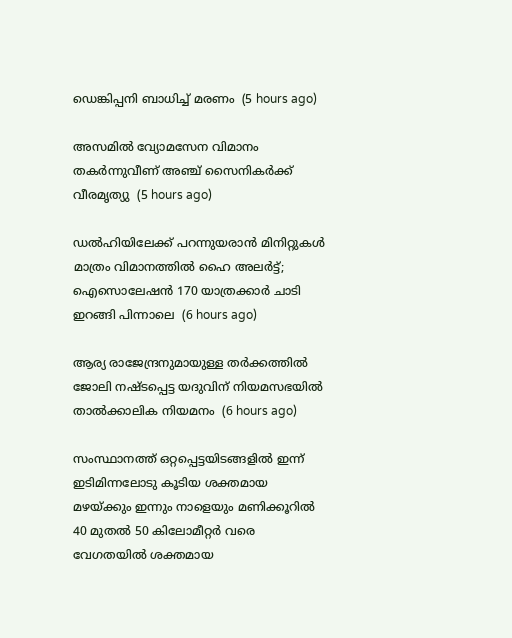ഡെങ്കിപ്പനി ബാധിച്ച് മരണം  (5 hours ago)

അസമിൽ വ്യോമസേന വിമാനം തകർന്നുവീണ് അഞ്ച് സൈനികർക്ക് വീരമൃത്യു  (5 hours ago)

ഡൽഹിയിലേക്ക് പറന്നുയരാൻ മിനിറ്റുകൾ മാത്രം വിമാനത്തിൽ ഹൈ അലർട്ട്; ഐസൊലേഷൻ 170 യാത്രക്കാർ ചാടി ഇറങ്ങി പിന്നാലെ  (6 hours ago)

ആര്യ രാജേന്ദ്രനുമായുള്ള തര്‍ക്കത്തില്‍ ജോലി നഷ്ടപ്പെട്ട യദുവിന് നിയമസഭയില്‍ താല്‍ക്കാലിക നിയമനം  (6 hours ago)

സംസ്ഥാനത്ത് ഒറ്റപ്പെട്ടയിടങ്ങളിൽ ഇന്ന് ഇടിമിന്നലോടു കൂടിയ ശക്തമായ മഴയ്‌ക്കും ഇന്നും നാളെയും മണിക്കൂറിൽ 40 മുതൽ 50 കിലോമീറ്റർ വരെ വേഗതയിൽ ശക്തമായ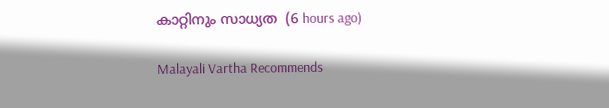കാറ്റിനും സാധ്യത  (6 hours ago)

Malayali Vartha Recommends